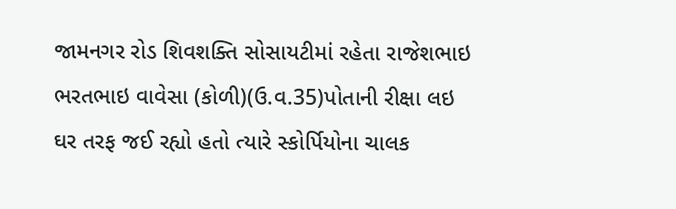જામનગર રોડ શિવશક્તિ સોસાયટીમાં રહેતા રાજેશભાઇ ભરતભાઇ વાવેસા (કોળી)(ઉ.વ.35)પોતાની રીક્ષા લઇ ઘર તરફ જઈ રહ્યો હતો ત્યારે સ્કોર્પિયોના ચાલક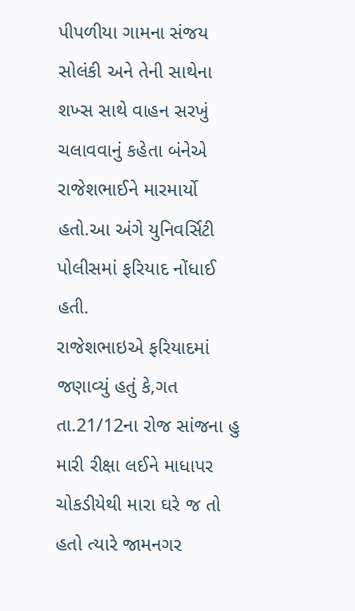પીપળીયા ગામના સંજય સોલંકી અને તેની સાથેના શખ્સ સાથે વાહન સરખું ચલાવવાનું કહેતા બંનેએ રાજેશભાઈને મારમાર્યો હતો.આ અંગે યુનિવર્સિટી પોલીસમાં ફરિયાદ નોંધાઈ હતી.
રાજેશભાઇએ ફરિયાદમાં જણાવ્યું હતું કે,ગત તા.21/12ના રોજ સાંજના હુ મારી રીક્ષા લઈને માધાપર ચોકડીયેથી મારા ઘરે જ તો હતો ત્યારે જામનગર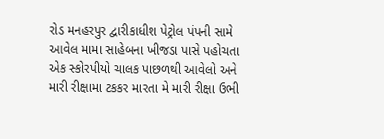રોડ મનહરપુર દ્વારીકાધીશ પેટ્રોલ પંપની સામે આવેલ મામા સાહેબના ખીજડા પાસે પહોચતા એક સ્કોરપીયો ચાલક પાછળથી આવેલો અને મારી રીક્ષામા ટકકર મારતા મે મારી રીક્ષા ઉભી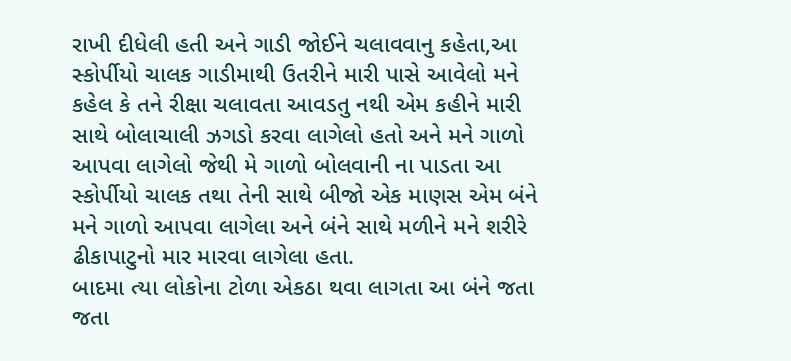રાખી દીધેલી હતી અને ગાડી જોઈને ચલાવવાનુ કહેતા,આ સ્કોર્પીયો ચાલક ગાડીમાથી ઉતરીને મારી પાસે આવેલો મને કહેલ કે તને રીક્ષા ચલાવતા આવડતુ નથી એમ કહીને મારી સાથે બોલાચાલી ઝગડો કરવા લાગેલો હતો અને મને ગાળો આપવા લાગેલો જેથી મે ગાળો બોલવાની ના પાડતા આ સ્કોર્પીયો ચાલક તથા તેની સાથે બીજો એક માણસ એમ બંને મને ગાળો આપવા લાગેલા અને બંને સાથે મળીને મને શરીરે ઢીકાપાટુનો માર મારવા લાગેલા હતા.
બાદમા ત્યા લોકોના ટોળા એકઠા થવા લાગતા આ બંને જતા જતા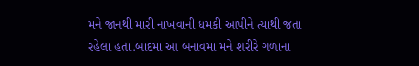મને જાનથી મારી નાખવાની ધમકી આપીને ત્યાથી જતા રહેલા હતા.બાદમા આ બનાવમા મને શરીરે ગળાના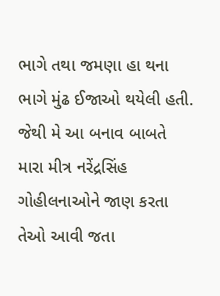ભાગે તથા જમણા હા થના ભાગે મુંઢ ઈજાઓ થયેલી હતી. જેથી મે આ બનાવ બાબતે મારા મીત્ર નરેંદ્રસિંહ ગોહીલનાઓને જાણ કરતા તેઓ આવી જતા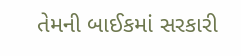તેમની બાઈકમાં સરકારી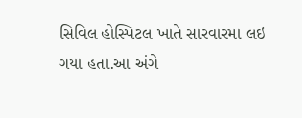સિવિલ હોસ્પિટલ ખાતે સારવારમા લઇ ગયા હતા.આ અંગે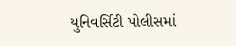યુનિવર્સિટી પોલીસમાં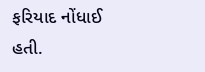ફરિયાદ નોંધાઈ હતી.